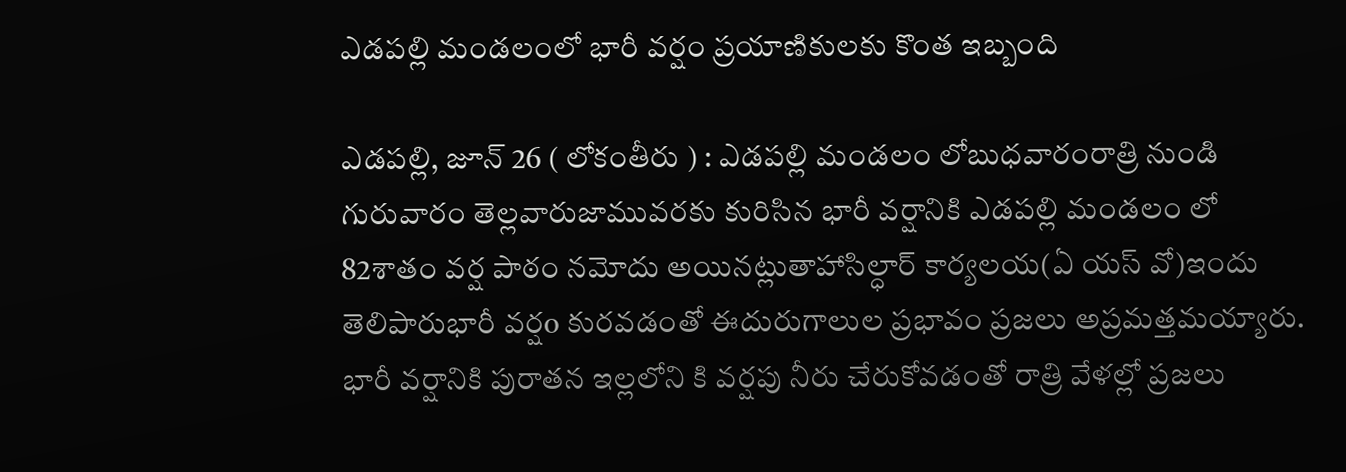ఎడపల్లి మండలంలో భారీ వర్షం ప్రయాణికులకు కొంత ఇబ్బంది

ఎడపల్లి, జూన్ 26 ( లోకంతీరు ) : ఎడపల్లి మండలం లోబుధవారంరాత్రి నుండి గురువారం తెల్లవారుజామువరకు కురిసిన భారీ వర్షానికి ఎడపల్లి మండలం లో 82శాతం వర్ష పాఠం నమోదు అయినట్లుతాహాసిల్ధార్ కార్యలయ(ఏ యస్ వో)ఇందు తెలిపారుభారీ వర్షo కురవడంతో ఈదురుగాలుల ప్రభావం ప్రజలు అప్రమత్తమయ్యారు. భారీ వర్షానికి పురాతన ఇల్లలోని కి వర్షపు నీరు చేరుకోవడంతో రాత్రి వేళల్లో ప్రజలు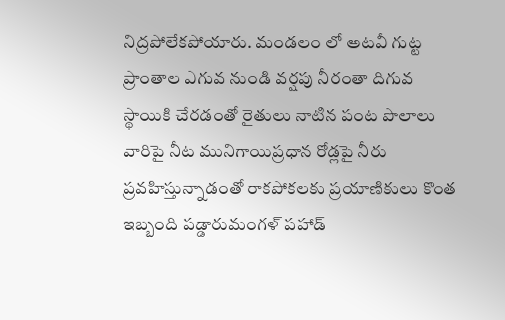నిద్రపోలేకపోయారు. మండలం లో అటవీ గుట్ట ప్రాంతాల ఎగువ నుండి వర్షపు నీరంతా దిగువ స్థాయికి చేరడంతో రైతులు నాటిన పంట పొలాలు వారిపై నీట మునిగాయిప్రధాన రోడ్లపై నీరు ప్రవహిస్తున్నాడంతో రాకపోకలకు ప్రయాణికులు కొంత ఇబ్బంది పడ్డారుమంగళ్ పహాడ్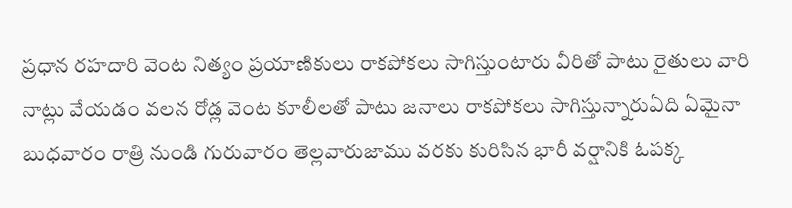ప్రధాన రహదారి వెంట నిత్యం ప్రయాణికులు రాకపోకలు సాగిస్తుంటారు వీరితో పాటు రైతులు వారి నాట్లు వేయడం వలన రోడ్ల వెంట కూలీలతో పాటు జనాలు రాకపోకలు సాగిస్తున్నారుఏది ఏమైనా బుధవారం రాత్రి నుండి గురువారం తెల్లవారుజాము వరకు కురిసిన భారీ వర్షానికి ఓపక్క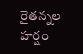రైతన్నల హర్షం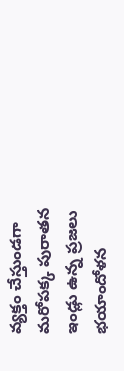వ్యక్తం చేస్తుండగా మరోపక్క పురాతన ఇండ్లు ఉన్న ప్రజలు భయాందోళన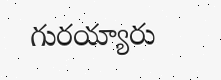గురయ్యారు